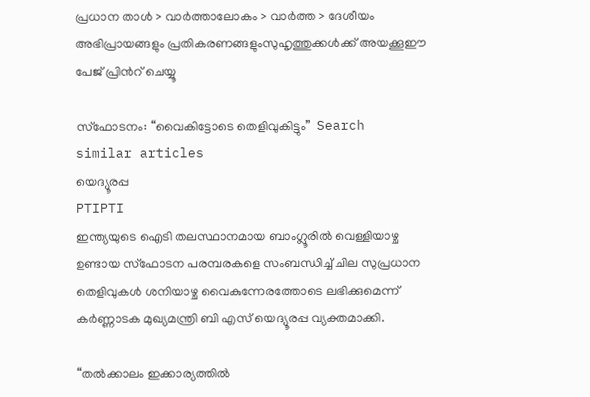പ്രധാന താള്‍ > വാര്‍ത്താലോകം > വാര്‍ത്ത > ദേശീയം
അഭിപ്രായങ്ങളും പ്രതികരണങ്ങളുംസുഹൃത്തുക്കള്‍ക്ക് അയക്കൂഈ പേജ് പ്രിന്‍റ് ചെയ്യൂ

സ്ഫോടനം: “വൈകിട്ടോടെ തെളിവുകിട്ടും”  Search similar articles
യെദ്യൂരപ്പ
PTIPTI
ഇന്ത്യയുടെ ഐടി തലസ്ഥാനമായ ബാംഗ്ലൂരില്‍ വെള്ളിയാഴ്ച ഉണ്ടായ സ്ഫോടന പരമ്പരകളെ സംബന്ധിച്ച് ചില സുപ്രധാന തെളിവുകള്‍ ശനിയാഴ്ച വൈകുന്നേരത്തോടെ ലഭിക്കുമെന്ന് കര്‍ണ്ണാടക മുഖ്യമന്ത്രി ബി എസ് യെദ്യൂരപ്പ വ്യക്തമാക്കി.

“തല്‍ക്കാലം ഇക്കാര്യത്തില്‍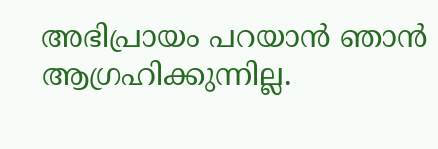അഭിപ്രായം പറയാന്‍ ഞാന്‍ ആഗ്രഹിക്കുന്നില്ല.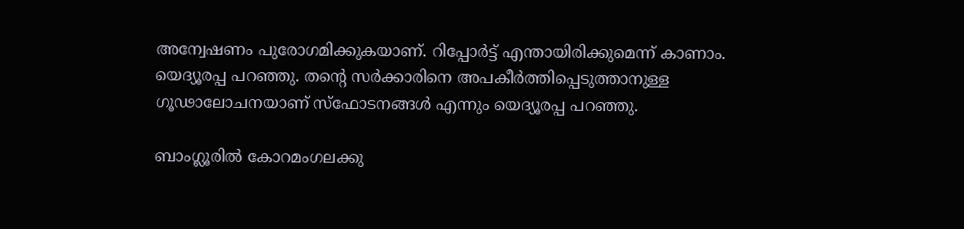അന്വേഷണം പുരോഗമിക്കുകയാണ്. റിപ്പോര്‍ട്ട് എന്തായിരിക്കുമെന്ന് കാണാം. യെദ്യൂരപ്പ പറഞ്ഞു. തന്‍റെ സര്‍ക്കാരിനെ അപകീര്‍ത്തിപ്പെടുത്താനുള്ള ഗൂഢാലോചനയാണ് സ്ഫോടനങ്ങള്‍ എന്നും യെദ്യൂരപ്പ പറഞ്ഞു.

ബാംഗ്ലൂരില്‍ കോറമംഗലക്കു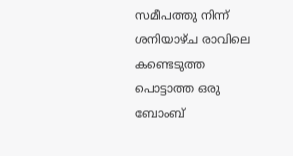സമീപത്തു നിന്ന് ശനിയാഴ്ച രാവിലെ കണ്ടെടുത്ത പൊട്ടാത്ത ഒരു ബോംബ്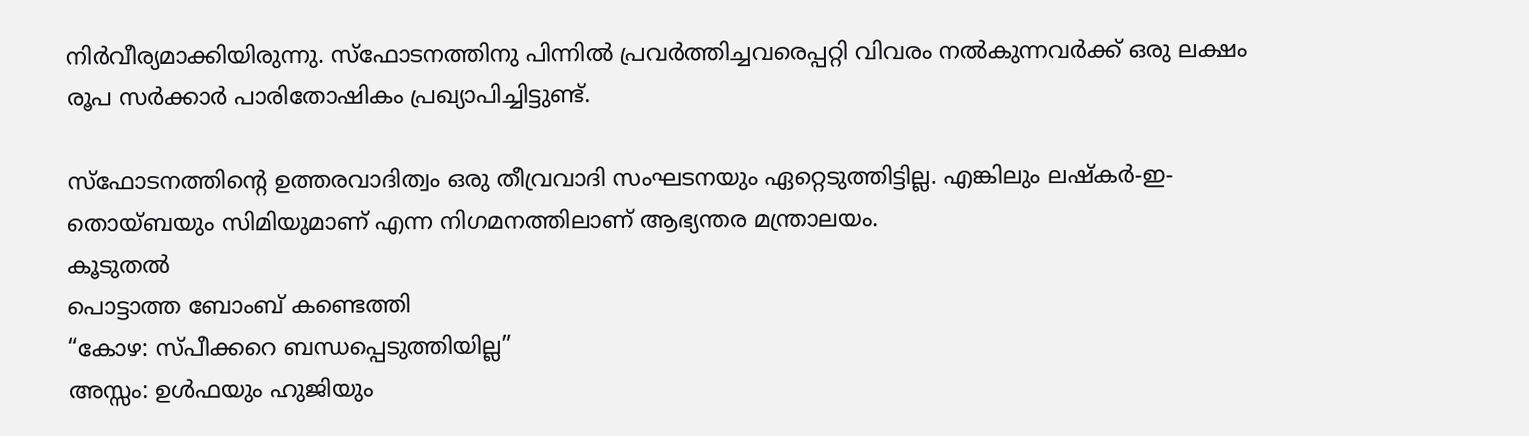നിര്‍വീര്യമാക്കിയിരുന്നു. സ്ഫോടനത്തിനു പിന്നില്‍ പ്രവര്‍ത്തിച്ചവരെപ്പറ്റി വിവരം നല്‍കുന്നവര്‍ക്ക് ഒരു ലക്ഷം രൂപ സര്‍ക്കാര്‍ പാരിതോഷികം പ്രഖ്യാപിച്ചിട്ടുണ്ട്.

സ്ഫോടനത്തിന്‍റെ ഉത്തരവാദിത്വം ഒരു തീവ്രവാദി സംഘടനയും ഏറ്റെടുത്തിട്ടില്ല. എങ്കിലും ലഷ്കര്‍-ഇ-തൊയ്ബയും സിമിയുമാണ് എന്ന നിഗമനത്തിലാണ് ആഭ്യന്തര മന്ത്രാലയം.
കൂടുതല്‍
പൊട്ടാത്ത ബോംബ് കണ്ടെത്തി
“കോഴ‍: സ്പീക്കറെ ബന്ധപ്പെടുത്തിയില്ല”
അസ്സം: ഉള്‍ഫയും ഹുജിയും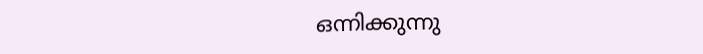ഒന്നിക്കുന്നു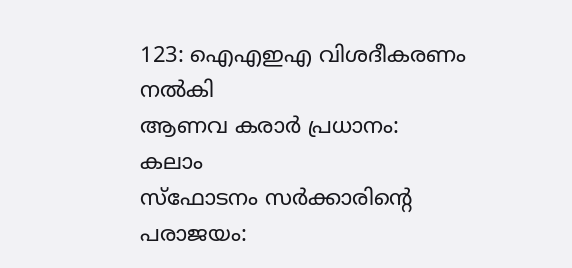123: ഐ‌എ‌ഇഎ വിശദീകരണം നല്‍കി
ആണവ കരാര്‍ പ്രധാനം: കലാം
സ്ഫോടനം സര്‍ക്കാരിന്‍റെ പരാജയം: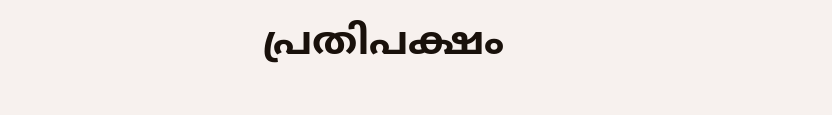പ്രതിപക്ഷം